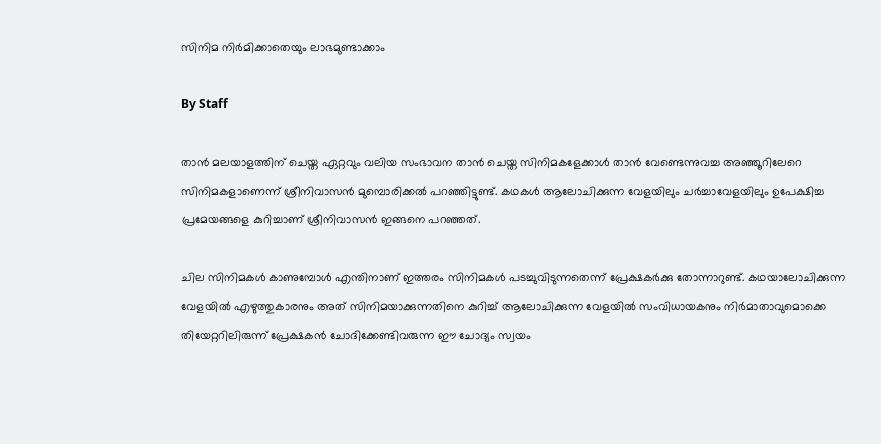സിനിമ നിര്‍മിക്കാതെയും ലാഭമുണ്ടാക്കാം

By Staff

താന്‍ മലയാളത്തിന് ചെയ്ത ഏറ്റവും വലിയ സംഭാവന താന്‍ ചെയ്ത സിനിമകളേക്കാള്‍ താന്‍ വേണ്ടെന്നുവച്ച അഞ്ഞൂറിലേറെ സിനിമകളാണെന്ന് ശ്രീനിവാസന്‍ മുമ്പൊരിക്കല്‍ പറഞ്ഞിട്ടുണ്ട്. കഥകള്‍ ആലോചിക്കുന്ന വേളയിലും ചര്‍ച്ചാവേളയിലും ഉപേക്ഷിച്ച പ്രമേയങ്ങളെ കുറിച്ചാണ് ശ്രീനിവാസന്‍ ഇങ്ങനെ പറഞ്ഞത്.

ചില സിനിമകള്‍ കാണുമ്പോള്‍ എന്തിനാണ് ഇത്തരം സിനിമകള്‍ പടച്ചുവിടുന്നതെന്ന് പ്രേക്ഷകര്‍ക്കു തോന്നാറുണ്ട്. കഥയാലോചിക്കുന്ന വേളയില്‍ എഴുത്തുകാരനും അത് സിനിമയാക്കുന്നതിനെ കുറിച്ച് ആലോചിക്കുന്ന വേളയില്‍ സംവിധായകനും നിര്‍മാതാവുമൊക്കെ തിയേറ്ററിലിരുന്ന് പ്രേക്ഷകന്‍ ചോദിക്കേണ്ടിവരുന്ന ഈ ചോദ്യം സ്വയം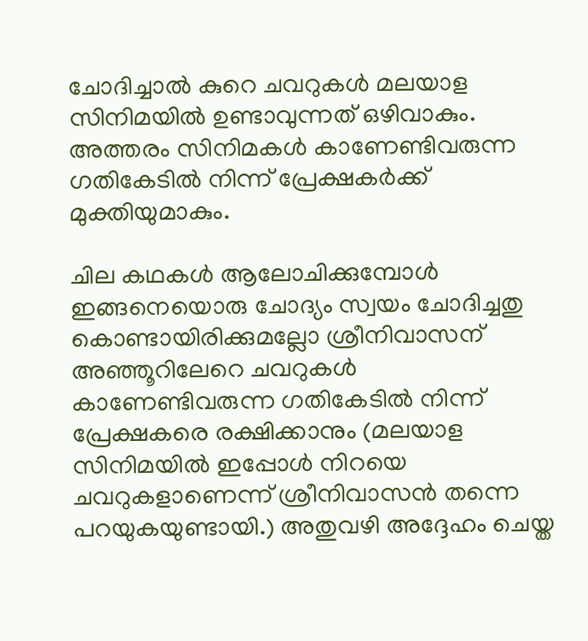ചോദിച്ചാല്‍ കുറെ ചവറുകള്‍ മലയാള സിനിമയില്‍ ഉണ്ടാവുന്നത് ഒഴിവാകും. അത്തരം സിനിമകള്‍ കാണേണ്ടിവരുന്ന ഗതികേടില്‍ നിന്ന് പ്രേക്ഷകര്‍ക്ക് മുക്തിയുമാകും.

ചില കഥകള്‍ ആലോചിക്കുമ്പോള്‍ ഇങ്ങനെയൊരു ചോദ്യം സ്വയം ചോദിച്ചതു കൊണ്ടായിരിക്കുമല്ലോ ശ്രീനിവാസന് അഞ്ഞൂറിലേറെ ചവറുകള്‍ കാണേണ്ടിവരുന്ന ഗതികേടില്‍ നിന്ന് പ്രേക്ഷകരെ രക്ഷിക്കാനും (മലയാള സിനിമയില്‍ ഇപ്പോള്‍ നിറയെ ചവറുകളാണെന്ന് ശ്രീനിവാസന്‍ തന്നെ പറയുകയുണ്ടായി.) അതുവഴി അദ്ദേഹം ചെയ്ത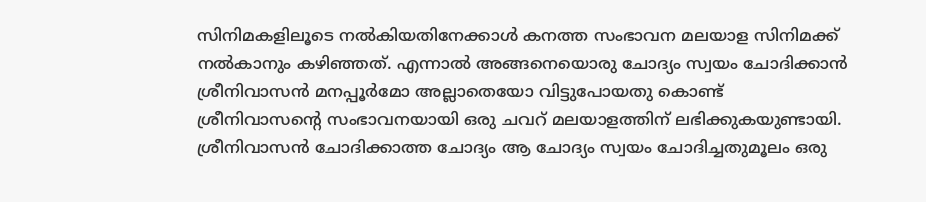സിനിമകളിലൂടെ നല്‍കിയതിനേക്കാള്‍ കനത്ത സംഭാവന മലയാള സിനിമക്ക് നല്‍കാനും കഴിഞ്ഞത്. എന്നാല്‍ അങ്ങനെയൊരു ചോദ്യം സ്വയം ചോദിക്കാന്‍ ശ്രീനിവാസന്‍ മനപ്പൂര്‍മോ അല്ലാതെയോ വിട്ടുപോയതു കൊണ്ട് ശ്രീനിവാസന്റെ സംഭാവനയായി ഒരു ചവറ് മലയാളത്തിന് ലഭിക്കുകയുണ്ടായി. ശ്രീനിവാസന്‍ ചോദിക്കാത്ത ചോദ്യം ആ ചോദ്യം സ്വയം ചോദിച്ചതുമൂലം ഒരു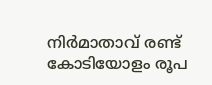നിര്‍മാതാവ് രണ്ട് കോടിയോളം രൂപ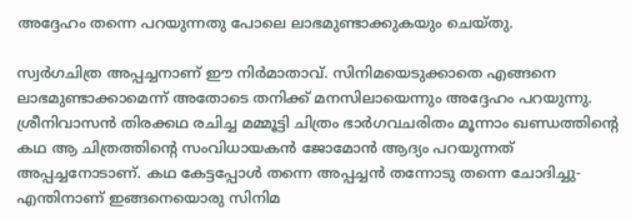അദ്ദേഹം തന്നെ പറയുന്നതു പോലെ ലാഭമുണ്ടാക്കുകയും ചെയ്തു.

സ്വര്‍ഗചിത്ര അപ്പച്ചനാണ് ഈ നിര്‍മാതാവ്. സിനിമയെടുക്കാതെ എങ്ങനെ ലാഭമുണ്ടാക്കാമെന്ന് അതോടെ തനിക്ക് മനസിലായെന്നും അദ്ദേഹം പറയുന്നു. ശ്രീനിവാസന്‍ തിരക്കഥ രചിച്ച മമ്മൂട്ടി ചിത്രം ഭാര്‍ഗവചരിതം മൂന്നാം ഖണ്ഡത്തിന്റെ കഥ ആ ചിത്രത്തിന്റെ സംവിധായകന്‍ ജോമോന്‍ ആദ്യം പറയുന്നത് അപ്പച്ചനോടാണ്. കഥ കേട്ടപ്പോള്‍ തന്നെ അപ്പച്ചന്‍ തന്നോടു തന്നെ ചോദിച്ചു- എന്തിനാണ് ഇങ്ങനെയൊരു സിനിമ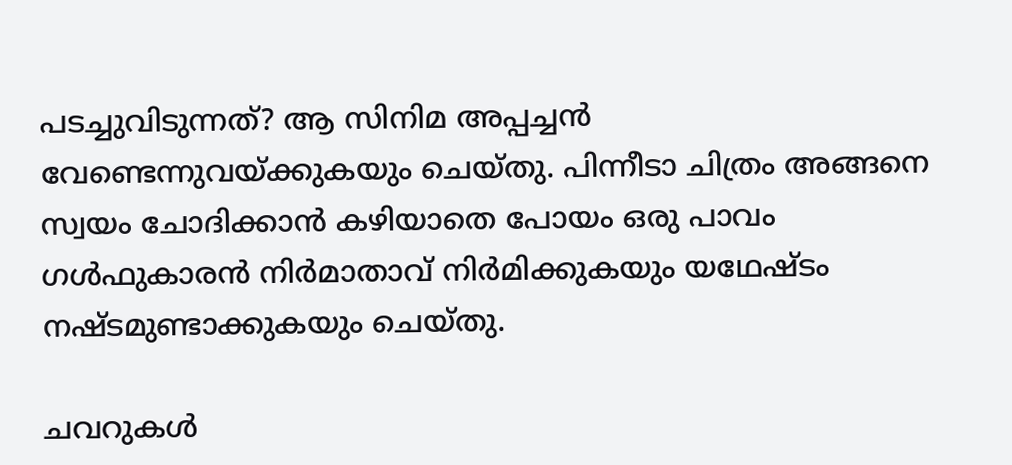പടച്ചുവിടുന്നത്? ആ സിനിമ അപ്പച്ചന്‍ വേണ്ടെന്നുവയ്ക്കുകയും ചെയ്തു. പിന്നീടാ ചിത്രം അങ്ങനെ സ്വയം ചോദിക്കാന്‍ കഴിയാതെ പോയം ഒരു പാവം ഗള്‍ഫുകാരന്‍ നിര്‍മാതാവ് നിര്‍‍മിക്കുകയും യഥേഷ്ടം നഷ്ടമുണ്ടാക്കുകയും ചെയ്തു.

ചവറുകള്‍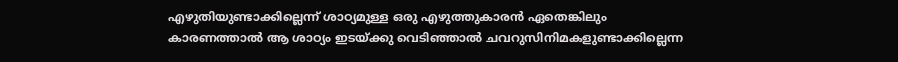എഴുതിയുണ്ടാക്കില്ലെന്ന് ശാഠ്യമുള്ള ഒരു എഴുത്തുകാരന്‍ ഏതെങ്കിലും കാരണത്താല്‍ ആ ശാഠ്യം ഇടയ്ക്കു വെടിഞ്ഞാല്‍ ചവറുസിനിമകളുണ്ടാക്കില്ലെന്ന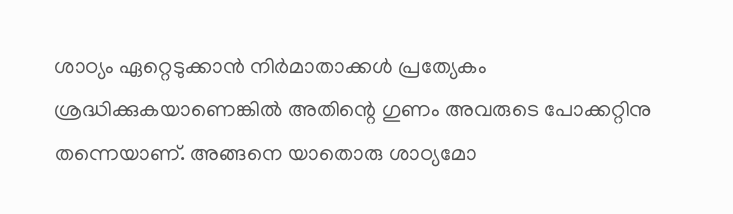ശാഠ്യം ഏറ്റെടുക്കാന്‍ നിര്‍മാതാക്കള്‍ പ്രത്യേകം ശ്രദ്ധിക്കുകയാണെങ്കില്‍ അതിന്റെ ഗുണം അവരുടെ പോക്കറ്റിനു തന്നെയാണ്. അങ്ങനെ യാതൊരു ശാഠ്യമോ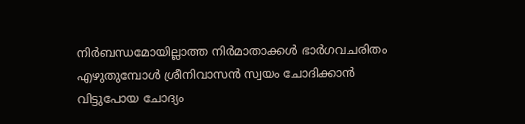നിര്‍ബന്ധമോയില്ലാത്ത നിര്‍മാതാക്കള്‍ ഭാര്‍ഗവചരിതം എഴുതുമ്പോള്‍ ശ്രീനിവാസന്‍ സ്വയം ചോദിക്കാന്‍ വിട്ടുപോയ ചോദ്യം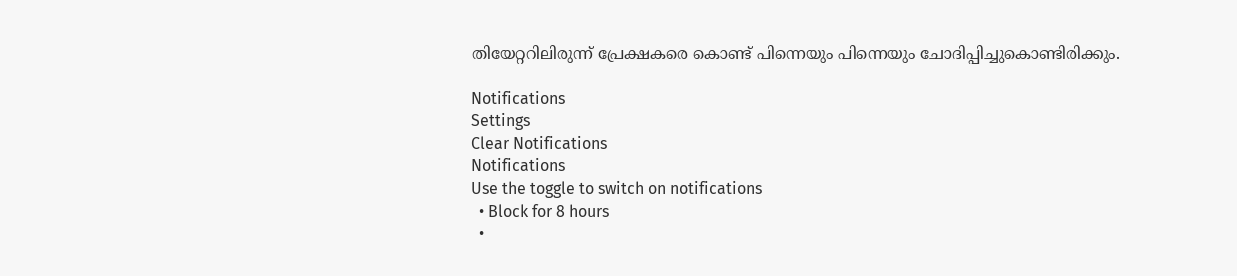തിയേറ്ററിലിരുന്ന് പ്രേക്ഷകരെ കൊണ്ട് പിന്നെയും പിന്നെയും ചോദിപ്പിച്ചുകൊണ്ടിരിക്കും.

Notifications
Settings
Clear Notifications
Notifications
Use the toggle to switch on notifications
  • Block for 8 hours
  •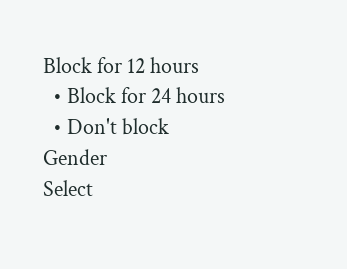Block for 12 hours
  • Block for 24 hours
  • Don't block
Gender
Select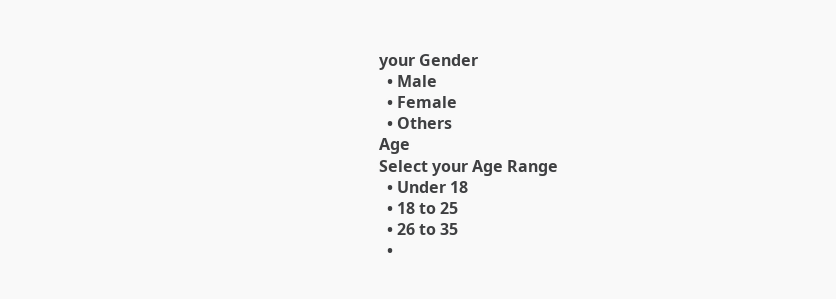your Gender
  • Male
  • Female
  • Others
Age
Select your Age Range
  • Under 18
  • 18 to 25
  • 26 to 35
  •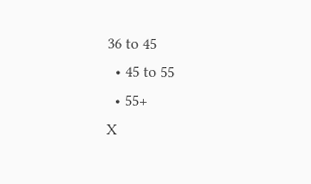36 to 45
  • 45 to 55
  • 55+
X